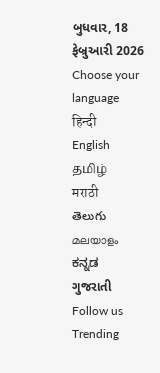બુધવાર, 18 ફેબ્રુઆરી 2026
Choose your language
हिन्दी
English
தமிழ்
मराठी
తెలుగు
മലയാളം
ಕನ್ನಡ
ગુજરાતી
Follow us
Trending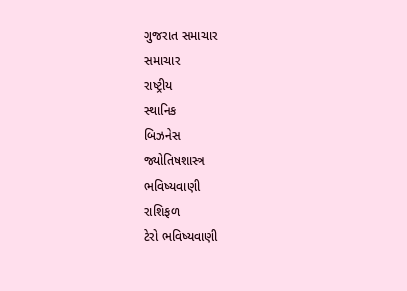ગુજરાત સમાચાર
સમાચાર
રાષ્ટ્રીય
સ્થાનિક
બિઝનેસ
જ્યોતિષશાસ્ત્ર
ભવિષ્યવાણી
રાશિફળ
ટેરો ભવિષ્યવાણી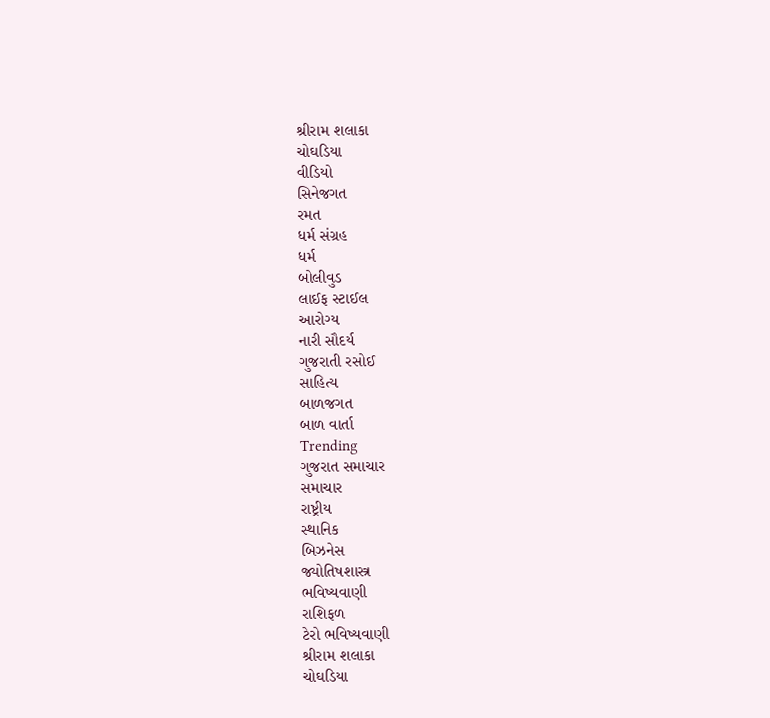શ્રીરામ શલાકા
ચોઘડિયા
વીડિયો
સિનેજગત
રમત
ધર્મ સંગ્રહ
ધર્મ
બોલીવુડ
લાઈફ સ્ટાઈલ
આરોગ્ય
નારી સૌદર્ય
ગુજરાતી રસોઈ
સાહિત્ય
બાળજગત
બાળ વાર્તા
Trending
ગુજરાત સમાચાર
સમાચાર
રાષ્ટ્રીય
સ્થાનિક
બિઝનેસ
જ્યોતિષશાસ્ત્ર
ભવિષ્યવાણી
રાશિફળ
ટેરો ભવિષ્યવાણી
શ્રીરામ શલાકા
ચોઘડિયા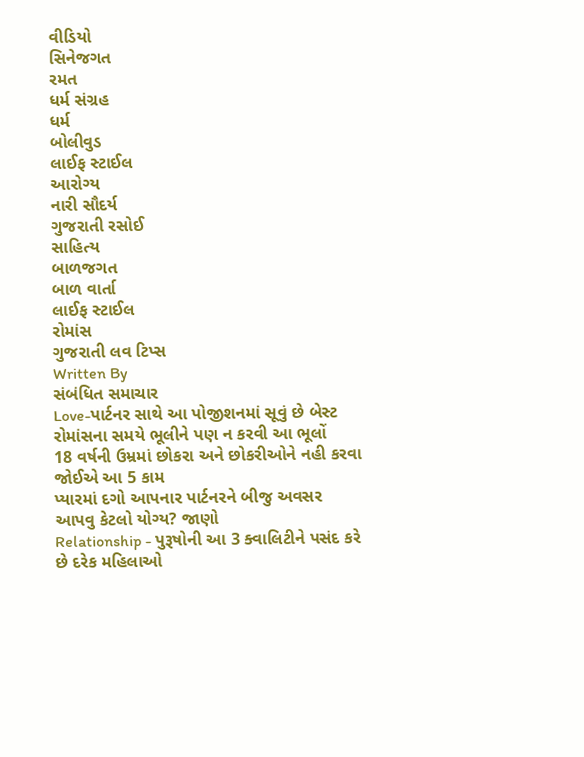વીડિયો
સિનેજગત
રમત
ધર્મ સંગ્રહ
ધર્મ
બોલીવુડ
લાઈફ સ્ટાઈલ
આરોગ્ય
નારી સૌદર્ય
ગુજરાતી રસોઈ
સાહિત્ય
બાળજગત
બાળ વાર્તા
લાઈફ સ્ટાઈલ
રોમાંસ
ગુજરાતી લવ ટિપ્સ
Written By
સંબંધિત સમાચાર
Love-પાર્ટનર સાથે આ પોજીશનમાં સૂવું છે બેસ્ટ
રોમાંસના સમયે ભૂલીને પણ ન કરવી આ ભૂલોં
18 વર્ષની ઉમ્રમાં છોકરા અને છોકરીઓને નહી કરવા જોઈએ આ 5 કામ
પ્યારમાં દગો આપનાર પાર્ટનરને બીજુ અવસર આપવુ કેટલો યોગ્ય? જાણો
Relationship - પુરૂષોની આ 3 ક્વાલિટીને પસંદ કરે છે દરેક મહિલાઓ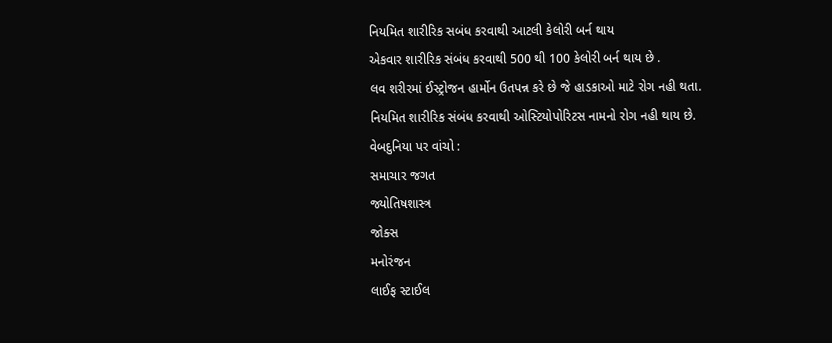નિયમિત શારીરિક સબંધ કરવાથી આટલી કેલોરી બર્ન થાય
એકવાર શારીરિક સંબંધ કરવાથી 500 થી 100 કેલોરી બર્ન થાય છે .
લવ શરીરમાં ઈસ્ટ્રોજન હાર્મોન ઉતપન્ન કરે છે જે હાડકાઓ માટે રોગ નહી થતા.
નિયમિત શારીરિક સંબંધ કરવાથી ઓસ્ટિયોપોરિટસ નામનો રોગ નહી થાય છે.
વેબદુનિયા પર વાંચો :
સમાચાર જગત
જ્યોતિષશાસ્ત્ર
જોક્સ
મનોરંજન
લાઈફ સ્ટાઈલ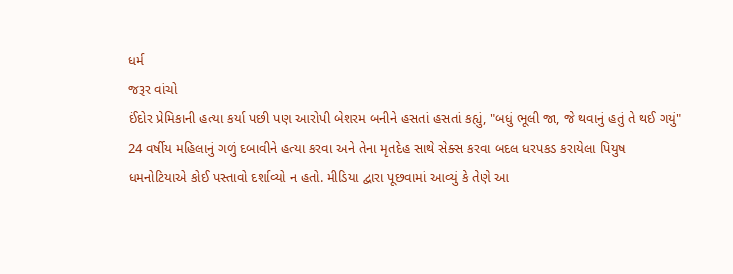ધર્મ
જરૂર વાંચો
ઈંદોર પ્રેમિકાની હત્યા કર્યા પછી પણ આરોપી બેશરમ બનીને હસતાં હસતાં કહ્યું, "બધું ભૂલી જા, જે થવાનું હતું તે થઈ ગયું"
24 વર્ષીય મહિલાનું ગળું દબાવીને હત્યા કરવા અને તેના મૃતદેહ સાથે સેક્સ કરવા બદલ ધરપકડ કરાયેલા પિયુષ ધમનોટિયાએ કોઈ પસ્તાવો દર્શાવ્યો ન હતો. મીડિયા દ્વારા પૂછવામાં આવ્યું કે તેણે આ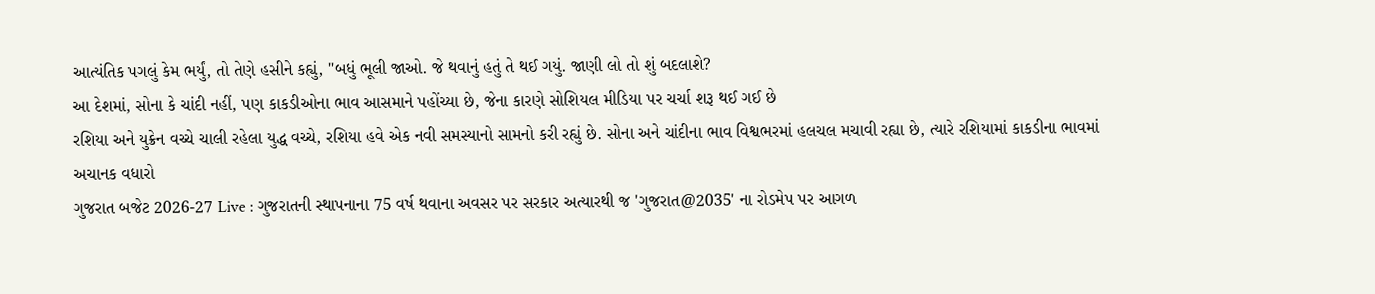આત્યંતિક પગલું કેમ ભર્યું, તો તેણે હસીને કહ્યું, "બધું ભૂલી જાઓ. જે થવાનું હતું તે થઈ ગયું. જાણી લો તો શું બદલાશે?
આ દેશમાં, સોના કે ચાંદી નહીં, પણ કાકડીઓના ભાવ આસમાને પહોંચ્યા છે, જેના કારણે સોશિયલ મીડિયા પર ચર્ચા શરૂ થઈ ગઈ છે
રશિયા અને યુક્રેન વચ્ચે ચાલી રહેલા યુદ્ધ વચ્ચે, રશિયા હવે એક નવી સમસ્યાનો સામનો કરી રહ્યું છે. સોના અને ચાંદીના ભાવ વિશ્વભરમાં હલચલ મચાવી રહ્યા છે, ત્યારે રશિયામાં કાકડીના ભાવમાં અચાનક વધારો
ગુજરાત બજેટ 2026-27 Live : ગુજરાતની સ્થાપનાના 75 વર્ષ થવાના અવસર પર સરકાર અત્યારથી જ 'ગુજરાત@2035' ના રોડમેપ પર આગળ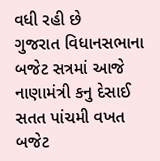વધી રહી છે
ગુજરાત વિધાનસભાના બજેટ સત્રમાં આજે નાણામંત્રી કનુ દેસાઈ સતત પાંચમી વખત બજેટ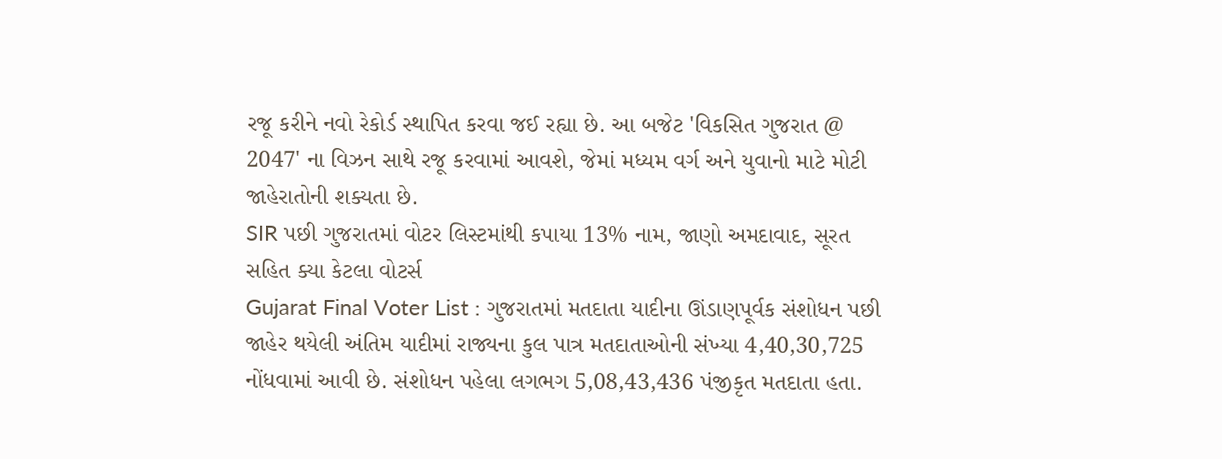રજૂ કરીને નવો રેકોર્ડ સ્થાપિત કરવા જઈ રહ્યા છે. આ બજેટ 'વિકસિત ગુજરાત @ 2047' ના વિઝન સાથે રજૂ કરવામાં આવશે, જેમાં મધ્યમ વર્ગ અને યુવાનો માટે મોટી જાહેરાતોની શક્યતા છે.
SIR પછી ગુજરાતમાં વોટર લિસ્ટમાંથી કપાયા 13% નામ, જાણો અમદાવાદ, સૂરત સહિત ક્યા કેટલા વોટર્સ
Gujarat Final Voter List : ગુજરાતમાં મતદાતા યાદીના ઊંડાણપૂર્વક સંશોધન પછી જાહેર થયેલી અંતિમ યાદીમાં રાજ્યના કુલ પાત્ર મતદાતાઓની સંખ્યા 4,40,30,725 નોંધવામાં આવી છે. સંશોધન પહેલા લગભગ 5,08,43,436 પંજીકૃત મતદાતા હતા.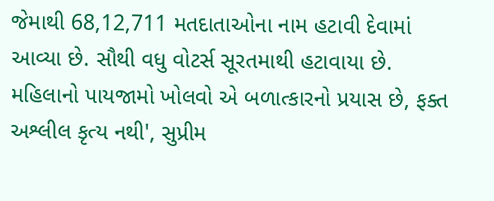જેમાથી 68,12,711 મતદાતાઓના નામ હટાવી દેવામાં આવ્યા છે. સૌથી વધુ વોટર્સ સૂરતમાથી હટાવાયા છે.
મહિલાનો પાયજામો ખોલવો એ બળાત્કારનો પ્રયાસ છે, ફક્ત અશ્લીલ કૃત્ય નથી', સુપ્રીમ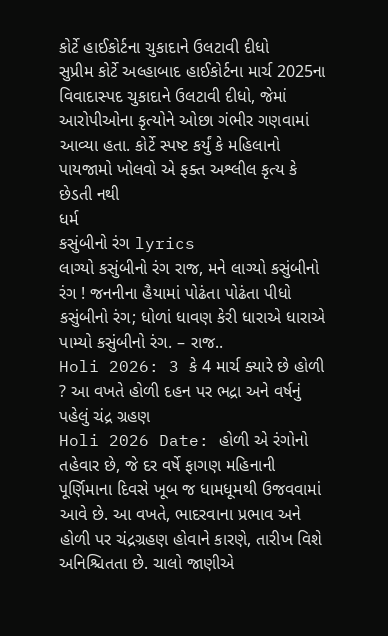કોર્ટે હાઈકોર્ટના ચુકાદાને ઉલટાવી દીધો
સુપ્રીમ કોર્ટે અલ્હાબાદ હાઈકોર્ટના માર્ચ 2025ના વિવાદાસ્પદ ચુકાદાને ઉલટાવી દીધો, જેમાં આરોપીઓના કૃત્યોને ઓછા ગંભીર ગણવામાં આવ્યા હતા. કોર્ટે સ્પષ્ટ કર્યું કે મહિલાનો પાયજામો ખોલવો એ ફક્ત અશ્લીલ કૃત્ય કે છેડતી નથી
ધર્મ
કસુંબીનો રંગ lyrics
લાગ્યો કસુંબીનો રંગ રાજ, મને લાગ્યો કસુંબીનો રંગ ! જનનીના હૈયામાં પોઢંતા પોઢંતા પીધો કસુંબીનો રંગ; ધોળાં ધાવણ કેરી ધારાએ ધારાએ પામ્યો કસુંબીનો રંગ. – રાજ..
Holi 2026: 3 કે 4 માર્ચ ક્યારે છે હોળી ? આ વખતે હોળી દહન પર ભદ્રા અને વર્ષનું પહેલું ચંદ્ર ગ્રહણ
Holi 2026 Date: હોળી એ રંગોનો તહેવાર છે, જે દર વર્ષે ફાગણ મહિનાની પૂર્ણિમાના દિવસે ખૂબ જ ધામધૂમથી ઉજવવામાં આવે છે. આ વખતે, ભાદરવાના પ્રભાવ અને હોળી પર ચંદ્રગ્રહણ હોવાને કારણે, તારીખ વિશે અનિશ્ચિતતા છે. ચાલો જાણીએ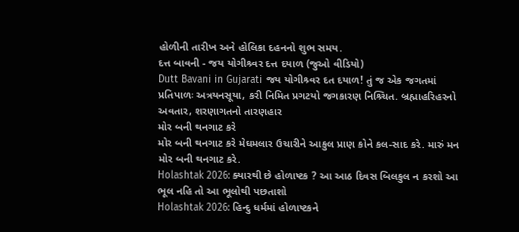હોળીની તારીખ અને હોલિકા દહનનો શુભ સમય.
દત્ત બાવની - જય યોગીશ્ર્વર દત્ત દયાળ (જુઓ વીડિયો)
Dutt Bavani in Gujarati જય યોગીશ્ર્વર દત દયાળ! તું જ એક જગતમાં પ્રતિપાળઃ અત્રયનસૂયા, કરી નિમિત પ્રગટયો જગકારણ નિશ્ર્ચિત. બ્રહ્માહરિહરનો અવતાર, શરણાગતનો તારણહાર
મોર બની થનગાટ કરે
મોર બની થનગાટ કરે મેઘમલાર ઉચારીને આકુલ પ્રાણ કોને કલ-સાદ કરે. મારું મન મોર બની થનગાટ કરે.
Holashtak 2026: ક્યારથી છે હોળાષ્ટક ? આ આઠ દિવસ બિલકુલ ન કરશો આ ભૂલ નહિ તો આ ભૂલોથી પછતાશો
Holashtak 2026: હિન્દુ ધર્મમાં હોળાષ્ટકને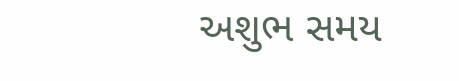અશુભ સમય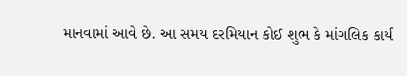માનવામાં આવે છે. આ સમય દરમિયાન કોઈ શુભ કે માંગલિક કાર્ય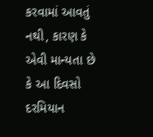કરવામાં આવતું નથી, કારણ કે એવી માન્યતા છે કે આ દિવસો દરમિયાન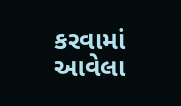કરવામાં આવેલા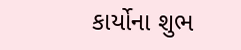કાર્યોના શુભ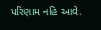પરિણામ નહિ આવે.